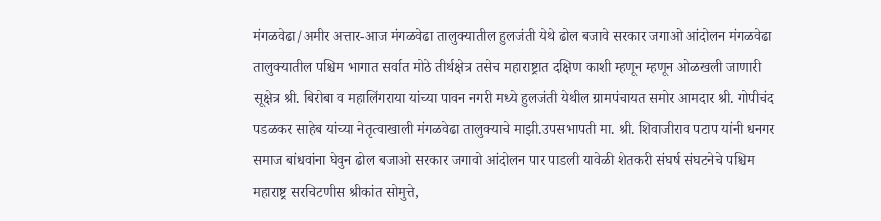मंगळवेढा/अमीर अत्तार-आज मंगळवेढा तालुक्यातील हुलजंती येथे ढोल बजावे सरकार जगाओ आंदोलन मंगळवेढा तालुक्यातील पश्चिम भागात सर्वात मोठे तीर्थक्षेत्र तसेच महाराष्ट्रात दक्षिण काशी म्हणून म्हणून ओळखली जाणारी सूक्षेत्र श्री. बिरोबा व महालिंगराया यांच्या पावन नगरी मध्ये हुलजंती येथील ग्रामपंचायत समोर आमदार श्री. गोपीचंद पडळकर साहेब यांच्या नेतृत्वाखाली मंगळवेढा तालुक्याचे माझी.उपसभापती मा. श्री. शिवाजीराव पटाप यांनी धनगर समाज बांधवांना घेवुन ढोल बजाओ सरकार जगावो आंदोलन पार पाडली यावेळी शेतकरी संघर्ष संघटनेचे पश्चिम महाराष्ट्र सरचिटणीस श्रीकांत सोमुत्ते,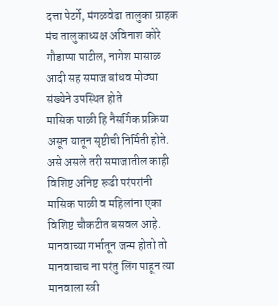दत्ता पेटर्गे, मंगळवेढा तालुका ग्राहक मंच तालुकाध्यक्ष अविनाश कोरे गौडाप्पा पाटील, नागेश मासाळ आदी सह समाज बांधव मोठ्या संख्येने उपस्थित होते
मासिक पाळी हि नैसर्गिक प्रक्रिया असून यातून सृष्टीची निर्मिती होते. असे असले तरी समाजातील काही विशिष्ट अनिष्ट रूढी परंपरांनी मासिक पाळी व महिलांना एका विशिष्ट चौकटीत बसवल आहे. मानवाच्या गर्भातून जन्म होतो तो मानवाचाच ना परंतु लिंग पाहून त्या मानवाला स्त्री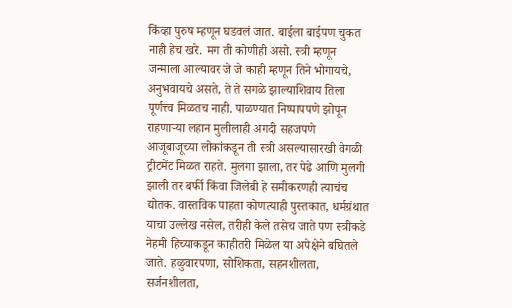किंव्हा पुरुष म्हणून घडवलं जात. बाईला बाईपण चुकत नाही हेच खरे. मग ती कोणीही असो. स्त्री म्हणून जन्माला आल्यावर जे जे काही म्हणून तिने भोगायचे, अनुभवायचे असते, ते ते सगळे झाल्याशिवाय तिला पूर्णत्त्व मिळतच नाही. पाळण्यात निष्पापपणे झोपून राहणाऱ्या लहान मुलीलाही अगदी सहजपणे आजूबाजूच्या लोकांकडून ती स्त्री असल्यासारखी वेगळी ट्रीटमेंट मिळत राहते. मुलगा झाला, तर पेढे आणि मुलगी झाली तर बर्फी किंवा जिलेबी हे समीकरणही त्याचंच द्योतक. वास्तविक पाहता कोणत्याही पुस्तकात, धर्मग्रंथात याचा उल्लेख नसेल, तरीही केले तसेच जाते पण स्त्रीकडे नेहमी हिच्याकडून काहीतरी मिळेल या अपेक्षेने बघितले जाते. हळुवारपणा, सोशिकता, सहनशीलता, सर्जनशीलता,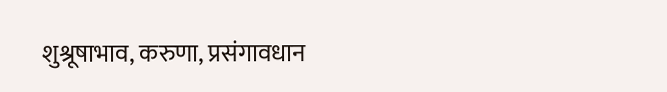शुश्रूषाभाव, करुणा, प्रसंगावधान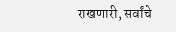राखणारी, सर्वांचे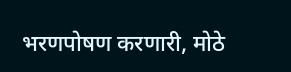भरणपोषण करणारी, मोठे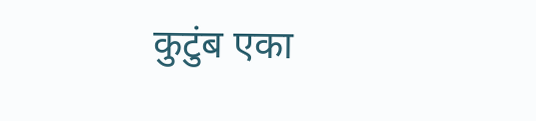कुटुंब एका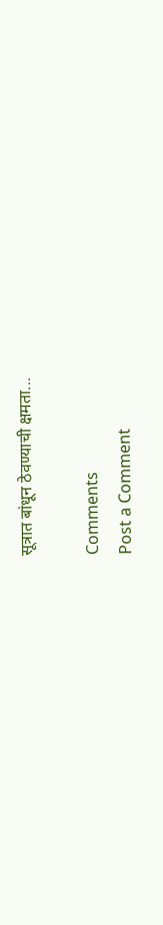सूत्रात बांधून ठेवण्याची क्षमता...

Comments
Post a Comment